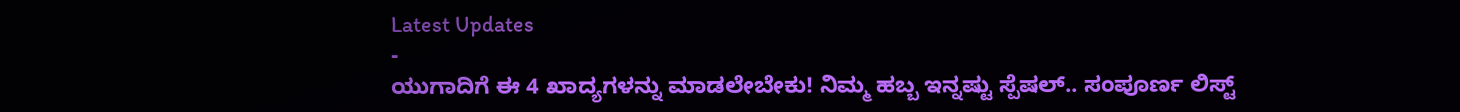Latest Updates
-
ಯುಗಾದಿಗೆ ಈ 4 ಖಾದ್ಯಗಳನ್ನು ಮಾಡಲೇಬೇಕು! ನಿಮ್ಮ ಹಬ್ಬ ಇನ್ನಷ್ಟು ಸ್ಪೆಷಲ್.. ಸಂಪೂರ್ಣ ಲಿಸ್ಟ್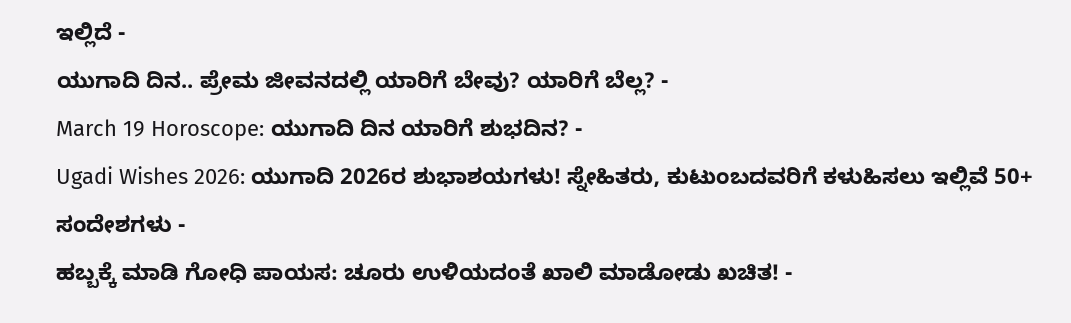ಇಲ್ಲಿದೆ -
ಯುಗಾದಿ ದಿನ.. ಪ್ರೇಮ ಜೀವನದಲ್ಲಿ ಯಾರಿಗೆ ಬೇವು? ಯಾರಿಗೆ ಬೆಲ್ಲ? -
March 19 Horoscope: ಯುಗಾದಿ ದಿನ ಯಾರಿಗೆ ಶುಭದಿನ? -
Ugadi Wishes 2026: ಯುಗಾದಿ 2026ರ ಶುಭಾಶಯಗಳು! ಸ್ನೇಹಿತರು, ಕುಟುಂಬದವರಿಗೆ ಕಳುಹಿಸಲು ಇಲ್ಲಿವೆ 50+ ಸಂದೇಶಗಳು -
ಹಬ್ಬಕ್ಕೆ ಮಾಡಿ ಗೋಧಿ ಪಾಯಸ: ಚೂರು ಉಳಿಯದಂತೆ ಖಾಲಿ ಮಾಡೋಡು ಖಚಿತ! -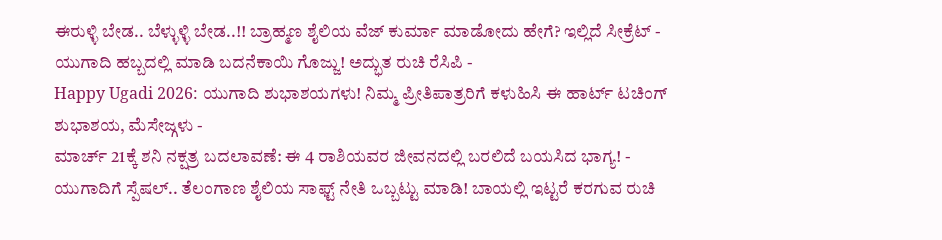ಈರುಳ್ಳಿ ಬೇಡ.. ಬೆಳ್ಳುಳ್ಳಿ ಬೇಡ..!! ಬ್ರಾಹ್ಮಣ ಶೈಲಿಯ ವೆಜ್ ಕುರ್ಮಾ ಮಾಡೋದು ಹೇಗೆ? ಇಲ್ಲಿದೆ ಸೀಕ್ರೆಟ್ -
ಯುಗಾದಿ ಹಬ್ಬದಲ್ಲಿ ಮಾಡಿ ಬದನೆಕಾಯಿ ಗೊಜ್ಜು! ಅದ್ಭುತ ರುಚಿ ರೆಸಿಪಿ -
Happy Ugadi 2026: ಯುಗಾದಿ ಶುಭಾಶಯಗಳು! ನಿಮ್ಮ ಪ್ರೀತಿಪಾತ್ರರಿಗೆ ಕಳುಹಿಸಿ ಈ ಹಾರ್ಟ್ ಟಚಿಂಗ್ ಶುಭಾಶಯ, ಮೆಸೇಜ್ಗಳು -
ಮಾರ್ಚ್ 21ಕ್ಕೆ ಶನಿ ನಕ್ಷತ್ರ ಬದಲಾವಣೆ: ಈ 4 ರಾಶಿಯವರ ಜೀವನದಲ್ಲಿ ಬರಲಿದೆ ಬಯಸಿದ ಭಾಗ್ಯ! -
ಯುಗಾದಿಗೆ ಸ್ಪೆಷಲ್.. ತೆಲಂಗಾಣ ಶೈಲಿಯ ಸಾಫ್ಟ್ ನೇತಿ ಒಬ್ಬಟ್ಟು ಮಾಡಿ! ಬಾಯಲ್ಲಿ ಇಟ್ಟರೆ ಕರಗುವ ರುಚಿ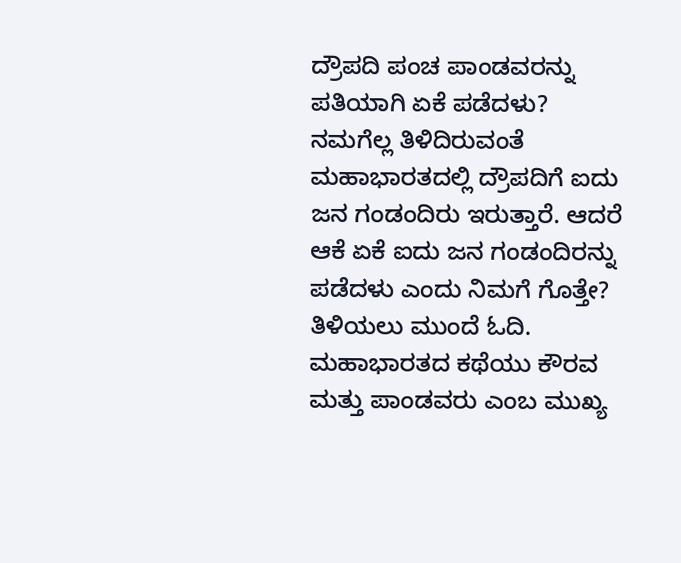ದ್ರೌಪದಿ ಪಂಚ ಪಾಂಡವರನ್ನು ಪತಿಯಾಗಿ ಏಕೆ ಪಡೆದಳು?
ನಮಗೆಲ್ಲ ತಿಳಿದಿರುವಂತೆ ಮಹಾಭಾರತದಲ್ಲಿ ದ್ರೌಪದಿಗೆ ಐದು ಜನ ಗಂಡಂದಿರು ಇರುತ್ತಾರೆ. ಆದರೆ ಆಕೆ ಏಕೆ ಐದು ಜನ ಗಂಡಂದಿರನ್ನು ಪಡೆದಳು ಎಂದು ನಿಮಗೆ ಗೊತ್ತೇ? ತಿಳಿಯಲು ಮುಂದೆ ಓದಿ. ಮಹಾಭಾರತದ ಕಥೆಯು ಕೌರವ ಮತ್ತು ಪಾಂಡವರು ಎಂಬ ಮುಖ್ಯ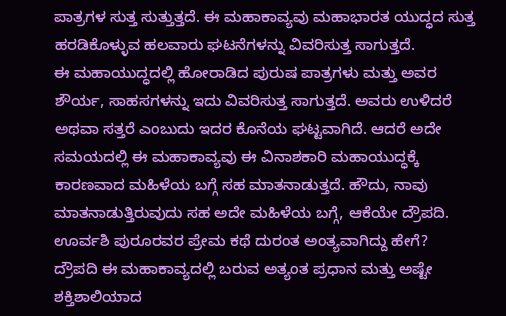ಪಾತ್ರಗಳ ಸುತ್ತ ಸುತ್ತುತ್ತದೆ. ಈ ಮಹಾಕಾವ್ಯವು ಮಹಾಭಾರತ ಯುದ್ಧದ ಸುತ್ತ ಹರಡಿಕೊಳ್ಳುವ ಹಲವಾರು ಘಟನೆಗಳನ್ನು ವಿವರಿಸುತ್ತ ಸಾಗುತ್ತದೆ.
ಈ ಮಹಾಯುದ್ಧದಲ್ಲಿ ಹೋರಾಡಿದ ಪುರುಷ ಪಾತ್ರಗಳು ಮತ್ತು ಅವರ ಶೌರ್ಯ, ಸಾಹಸಗಳನ್ನು ಇದು ವಿವರಿಸುತ್ತ ಸಾಗುತ್ತದೆ. ಅವರು ಉಳಿದರೆ ಅಥವಾ ಸತ್ತರೆ ಎಂಬುದು ಇದರ ಕೊನೆಯ ಘಟ್ಟವಾಗಿದೆ. ಆದರೆ ಅದೇ ಸಮಯದಲ್ಲಿ ಈ ಮಹಾಕಾವ್ಯವು ಈ ವಿನಾಶಕಾರಿ ಮಹಾಯುದ್ಧಕ್ಕೆ ಕಾರಣವಾದ ಮಹಿಳೆಯ ಬಗ್ಗೆ ಸಹ ಮಾತನಾಡುತ್ತದೆ. ಹೌದು, ನಾವು ಮಾತನಾಡುತ್ತಿರುವುದು ಸಹ ಅದೇ ಮಹಿಳೆಯ ಬಗ್ಗೆ, ಆಕೆಯೇ ದ್ರೌಪದಿ. ಊರ್ವಶಿ ಪುರೂರವರ ಪ್ರೇಮ ಕಥೆ ದುರಂತ ಅಂತ್ಯವಾಗಿದ್ದು ಹೇಗೆ?
ದ್ರೌಪದಿ ಈ ಮಹಾಕಾವ್ಯದಲ್ಲಿ ಬರುವ ಅತ್ಯಂತ ಪ್ರಧಾನ ಮತ್ತು ಅಷ್ಟೇ ಶಕ್ತಿಶಾಲಿಯಾದ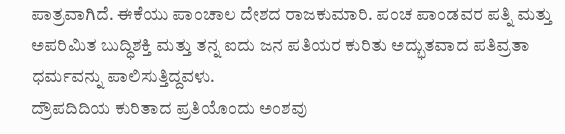ಪಾತ್ರವಾಗಿದೆ. ಈಕೆಯು ಪಾಂಚಾಲ ದೇಶದ ರಾಜಕುಮಾರಿ. ಪಂಚ ಪಾಂಡವರ ಪತ್ನಿ ಮತ್ತು ಅಪರಿಮಿತ ಬುದ್ಧಿಶಕ್ತಿ ಮತ್ತು ತನ್ನ ಐದು ಜನ ಪತಿಯರ ಕುರಿತು ಅದ್ಭುತವಾದ ಪತಿವ್ರತಾ ಧರ್ಮವನ್ನು ಪಾಲಿಸುತ್ತಿದ್ದವಳು.
ದ್ರೌಪದಿದಿಯ ಕುರಿತಾದ ಪ್ರತಿಯೊಂದು ಅಂಶವು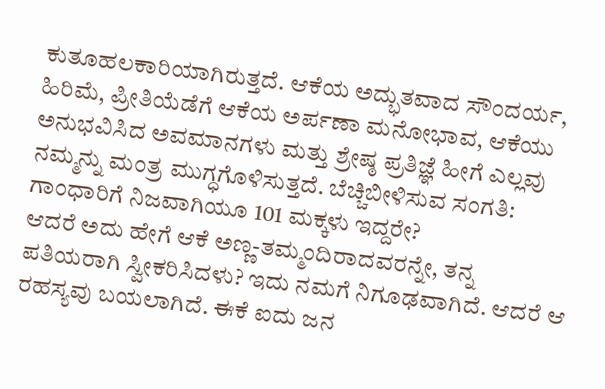ಕುತೂಹಲಕಾರಿಯಾಗಿರುತ್ತದೆ. ಆಕೆಯ ಅದ್ಭುತವಾದ ಸೌಂದರ್ಯ, ಹಿರಿಮೆ, ಪ್ರೀತಿಯೆಡೆಗೆ ಆಕೆಯ ಅರ್ಪಣಾ ಮನೋಭಾವ, ಆಕೆಯು ಅನುಭವಿಸಿದ ಅವಮಾನಗಳು ಮತ್ತು ಶ್ರೇಷ್ಠ ಪ್ರತಿಜ್ಞೆ ಹೀಗೆ ಎಲ್ಲವು ನಮ್ಮನ್ನು ಮಂತ್ರ ಮುಗ್ಧಗೊಳಿಸುತ್ತದೆ. ಬೆಚ್ಚಿಬೀಳಿಸುವ ಸಂಗತಿ: ಗಾಂಧಾರಿಗೆ ನಿಜವಾಗಿಯೂ 101 ಮಕ್ಕಳು ಇದ್ದರೇ?
ಆದರೆ ಅದು ಹೇಗೆ ಆಕೆ ಅಣ್ಣ-ತಮ್ಮಂದಿರಾದವರನ್ನೇ, ತನ್ನ ಪತಿಯರಾಗಿ ಸ್ವೀಕರಿಸಿದಳು? ಇದು ನಮಗೆ ನಿಗೂಢವಾಗಿದೆ. ಆದರೆ ಆ ರಹಸ್ಯವು ಬಯಲಾಗಿದೆ. ಈಕೆ ಐದು ಜನ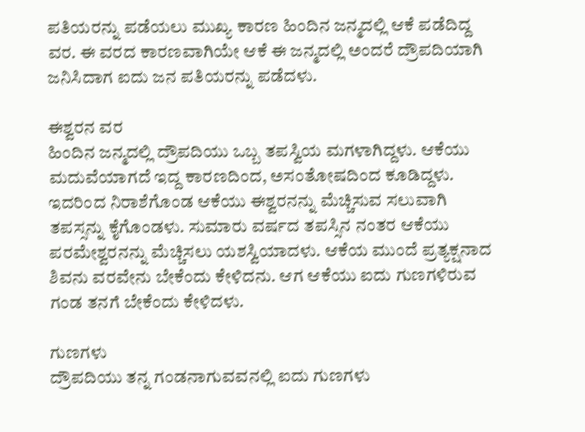ಪತಿಯರನ್ನು ಪಡೆಯಲು ಮುಖ್ಯ ಕಾರಣ ಹಿಂದಿನ ಜನ್ಮದಲ್ಲಿ ಆಕೆ ಪಡೆದಿದ್ದ ವರ. ಈ ವರದ ಕಾರಣವಾಗಿಯೇ ಆಕೆ ಈ ಜನ್ಮದಲ್ಲಿ ಅಂದರೆ ದ್ರೌಪದಿಯಾಗಿ ಜನಿಸಿದಾಗ ಐದು ಜನ ಪತಿಯರನ್ನು ಪಡೆದಳು.

ಈಶ್ವರನ ವರ
ಹಿಂದಿನ ಜನ್ಮದಲ್ಲಿ ದ್ರೌಪದಿಯು ಒಬ್ಬ ತಪಸ್ವಿಯ ಮಗಳಾಗಿದ್ದಳು. ಆಕೆಯು ಮದುವೆಯಾಗದೆ ಇದ್ದ ಕಾರಣದಿಂದ, ಅಸಂತೋಷದಿಂದ ಕೂಡಿದ್ದಳು. ಇದರಿಂದ ನಿರಾಶೆಗೊಂಡ ಆಕೆಯು ಈಶ್ವರನನ್ನು ಮೆಚ್ಚಿಸುವ ಸಲುವಾಗಿ ತಪಸ್ಸನ್ನು ಕೈಗೊಂಡಳು. ಸುಮಾರು ವರ್ಷದ ತಪಸ್ಸಿನ ನಂತರ ಆಕೆಯು ಪರಮೇಶ್ವರನನ್ನು ಮೆಚ್ಚಿಸಲು ಯಶಸ್ವಿಯಾದಳು. ಆಕೆಯ ಮುಂದೆ ಪ್ರತ್ಯಕ್ಷನಾದ ಶಿವನು ವರವೇನು ಬೇಕೆಂದು ಕೇಳಿದನು. ಆಗ ಆಕೆಯು ಐದು ಗುಣಗಳಿರುವ ಗಂಡ ತನಗೆ ಬೇಕೆಂದು ಕೇಳಿದಳು.

ಗುಣಗಳು
ದ್ರೌಪದಿಯು ತನ್ನ ಗಂಡನಾಗುವವನಲ್ಲಿ ಐದು ಗುಣಗಳು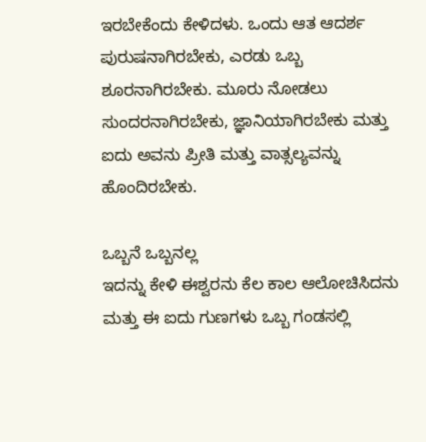ಇರಬೇಕೆಂದು ಕೇಳಿದಳು. ಒಂದು ಆತ ಆದರ್ಶ ಪುರುಷನಾಗಿರಬೇಕು, ಎರಡು ಒಬ್ಬ ಶೂರನಾಗಿರಬೇಕು. ಮೂರು ನೋಡಲು ಸುಂದರನಾಗಿರಬೇಕು, ಜ್ಞಾನಿಯಾಗಿರಬೇಕು ಮತ್ತು ಐದು ಅವನು ಪ್ರೀತಿ ಮತ್ತು ವಾತ್ಸಲ್ಯವನ್ನು ಹೊಂದಿರಬೇಕು.

ಒಬ್ಬನೆ ಒಬ್ಬನಲ್ಲ
ಇದನ್ನು ಕೇಳಿ ಈಶ್ವರನು ಕೆಲ ಕಾಲ ಆಲೋಚಿಸಿದನು ಮತ್ತು ಈ ಐದು ಗುಣಗಳು ಒಬ್ಬ ಗಂಡಸಲ್ಲಿ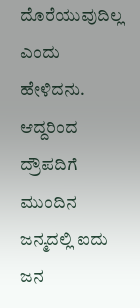ದೊರೆಯುವುದಿಲ್ಲ ಎಂದು ಹೇಳಿದನು. ಆದ್ದರಿಂದ ದ್ರೌಪದಿಗೆ ಮುಂದಿನ ಜನ್ಮದಲ್ಲಿ ಐದು ಜನ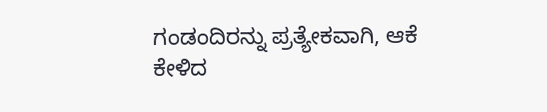ಗಂಡಂದಿರನ್ನು ಪ್ರತ್ಯೇಕವಾಗಿ, ಆಕೆ ಕೇಳಿದ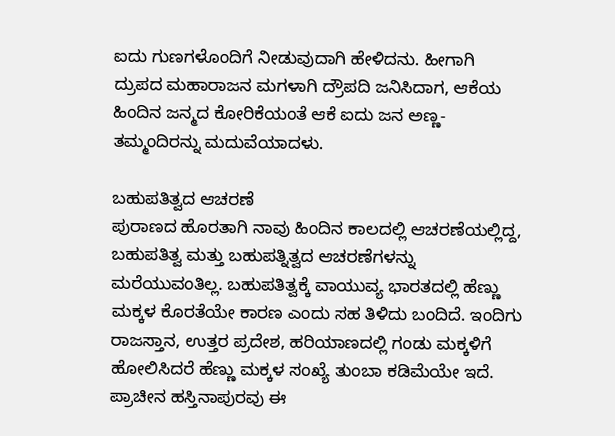ಐದು ಗುಣಗಳೊಂದಿಗೆ ನೀಡುವುದಾಗಿ ಹೇಳಿದನು. ಹೀಗಾಗಿ ದ್ರುಪದ ಮಹಾರಾಜನ ಮಗಳಾಗಿ ದ್ರೌಪದಿ ಜನಿಸಿದಾಗ, ಆಕೆಯ ಹಿಂದಿನ ಜನ್ಮದ ಕೋರಿಕೆಯಂತೆ ಆಕೆ ಐದು ಜನ ಅಣ್ಣ-ತಮ್ಮಂದಿರನ್ನು ಮದುವೆಯಾದಳು.

ಬಹುಪತಿತ್ವದ ಆಚರಣೆ
ಪುರಾಣದ ಹೊರತಾಗಿ ನಾವು ಹಿಂದಿನ ಕಾಲದಲ್ಲಿ ಆಚರಣೆಯಲ್ಲಿದ್ದ, ಬಹುಪತಿತ್ವ ಮತ್ತು ಬಹುಪತ್ನಿತ್ವದ ಆಚರಣೆಗಳನ್ನು ಮರೆಯುವಂತಿಲ್ಲ. ಬಹುಪತಿತ್ವಕ್ಕೆ ವಾಯುವ್ಯ ಭಾರತದಲ್ಲಿ ಹೆಣ್ಣು ಮಕ್ಕಳ ಕೊರತೆಯೇ ಕಾರಣ ಎಂದು ಸಹ ತಿಳಿದು ಬಂದಿದೆ. ಇಂದಿಗು ರಾಜಸ್ತಾನ, ಉತ್ತರ ಪ್ರದೇಶ, ಹರಿಯಾಣದಲ್ಲಿ ಗಂಡು ಮಕ್ಕಳಿಗೆ ಹೋಲಿಸಿದರೆ ಹೆಣ್ಣು ಮಕ್ಕಳ ಸಂಖ್ಯೆ ತುಂಬಾ ಕಡಿಮೆಯೇ ಇದೆ. ಪ್ರಾಚೀನ ಹಸ್ತಿನಾಪುರವು ಈ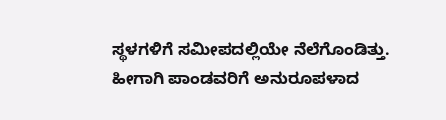ಸ್ಥಳಗಳಿಗೆ ಸಮೀಪದಲ್ಲಿಯೇ ನೆಲೆಗೊಂಡಿತ್ತು. ಹೀಗಾಗಿ ಪಾಂಡವರಿಗೆ ಅನುರೂಪಳಾದ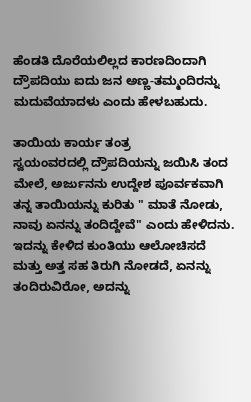ಹೆಂಡತಿ ದೊರೆಯಲಿಲ್ಲದ ಕಾರಣದಿಂದಾಗಿ ದ್ರೌಪದಿಯು ಐದು ಜನ ಅಣ್ಣ-ತಮ್ಮಂದಿರನ್ನು ಮದುವೆಯಾದಳು ಎಂದು ಹೇಳಬಹುದು.

ತಾಯಿಯ ಕಾರ್ಯ ತಂತ್ರ
ಸ್ವಯಂವರದಲ್ಲಿ ದ್ರೌಪದಿಯನ್ನು ಜಯಿಸಿ ತಂದ ಮೇಲೆ, ಅರ್ಜುನನು ಉದ್ದೇಶ ಪೂರ್ವಕವಾಗಿ ತನ್ನ ತಾಯಿಯನ್ನು ಕುರಿತು " ಮಾತೆ ನೋಡು, ನಾವು ಏನನ್ನು ತಂದಿದ್ದೇವೆ" ಎಂದು ಹೇಳಿದನು. ಇದನ್ನು ಕೇಳಿದ ಕುಂತಿಯು ಆಲೋಚಿಸದೆ ಮತ್ತು ಅತ್ತ ಸಹ ತಿರುಗಿ ನೋಡದೆ, ಏನನ್ನು ತಂದಿರುವಿರೋ, ಅದನ್ನು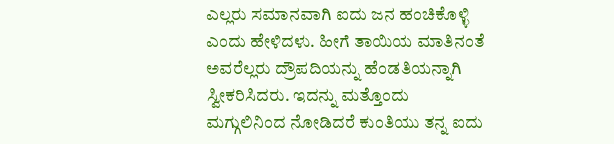ಎಲ್ಲರು ಸಮಾನವಾಗಿ ಐದು ಜನ ಹಂಚಿಕೊಳ್ಳಿ ಎಂದು ಹೇಳಿದಳು. ಹೀಗೆ ತಾಯಿಯ ಮಾತಿನಂತೆ ಅವರೆಲ್ಲರು ದ್ರೌಪದಿಯನ್ನು ಹೆಂಡತಿಯನ್ನಾಗಿ ಸ್ವೀಕರಿಸಿದರು. ಇದನ್ನು ಮತ್ತೊಂದು ಮಗ್ಗುಲಿನಿಂದ ನೋಡಿದರೆ ಕುಂತಿಯು ತನ್ನ ಐದು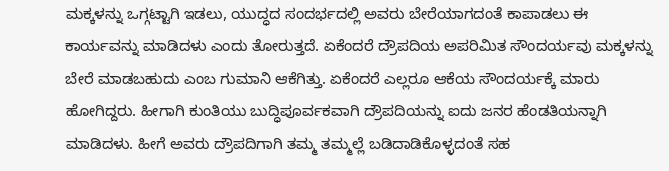ಮಕ್ಕಳನ್ನು ಒಗ್ಗಟ್ಟಾಗಿ ಇಡಲು, ಯುದ್ಧದ ಸಂದರ್ಭದಲ್ಲಿ ಅವರು ಬೇರೆಯಾಗದಂತೆ ಕಾಪಾಡಲು ಈ ಕಾರ್ಯವನ್ನು ಮಾಡಿದಳು ಎಂದು ತೋರುತ್ತದೆ. ಏಕೆಂದರೆ ದ್ರೌಪದಿಯ ಅಪರಿಮಿತ ಸೌಂದರ್ಯವು ಮಕ್ಕಳನ್ನು ಬೇರೆ ಮಾಡಬಹುದು ಎಂಬ ಗುಮಾನಿ ಆಕೆಗಿತ್ತು. ಏಕೆಂದರೆ ಎಲ್ಲರೂ ಆಕೆಯ ಸೌಂದರ್ಯಕ್ಕೆ ಮಾರು ಹೋಗಿದ್ದರು. ಹೀಗಾಗಿ ಕುಂತಿಯು ಬುದ್ಧಿಪೂರ್ವಕವಾಗಿ ದ್ರೌಪದಿಯನ್ನು ಐದು ಜನರ ಹೆಂಡತಿಯನ್ನಾಗಿ ಮಾಡಿದಳು. ಹೀಗೆ ಅವರು ದ್ರೌಪದಿಗಾಗಿ ತಮ್ಮ ತಮ್ಮಲ್ಲೆ ಬಡಿದಾಡಿಕೊಳ್ಳದಂತೆ ಸಹ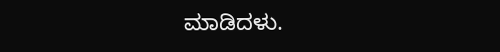ಮಾಡಿದಳು.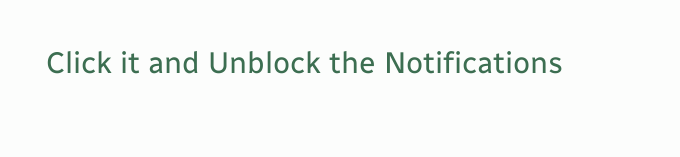Click it and Unblock the Notifications